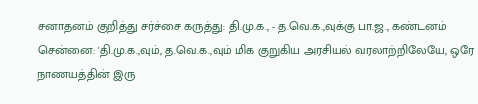சனாதனம் குறித்து சர்ச்சை கருத்து: தி.மு.க., - த.வெ.க.,வுக்கு பா.ஜ., கண்டனம்
சென்னை: 'தி.மு.க.,வும், த.வெ.க.,வும் மிக குறுகிய அரசியல் வரலாற்றிலேயே, ஒரே நாணயத்தின் இரு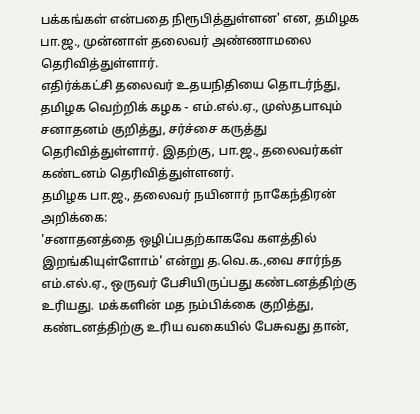பக்கங்கள் என்பதை நிரூபித்துள்ளன' என, தமிழக பா.ஜ., முன்னாள் தலைவர் அண்ணாமலை தெரிவித்துள்ளார்.
எதிர்க்கட்சி தலைவர் உதயநிதியை தொடர்ந்து, தமிழக வெற்றிக் கழக - எம்.எல்.ஏ., முஸ்தபாவும் சனாதனம் குறித்து, சர்ச்சை கருத்து தெரிவித்துள்ளார். இதற்கு, பா.ஜ., தலைவர்கள் கண்டனம் தெரிவித்துள்ளனர்.
தமிழக பா.ஜ., தலைவர் நயினார் நாகேந்திரன் அறிக்கை:
'சனாதனத்தை ஒழிப்பதற்காகவே களத்தில் இறங்கியுள்ளோம்' என்று த.வெ.க.,வை சார்ந்த எம்.எல்.ஏ., ஒருவர் பேசியிருப்பது கண்டனத்திற்கு உரியது. மக்களின் மத நம்பிக்கை குறித்து, கண்டனத்திற்கு உரிய வகையில் பேசுவது தான்,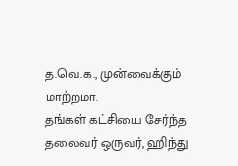த.வெ.க., முன்வைக்கும் மாற்றமா.
தங்கள் கட்சியை சேர்ந்த தலைவர் ஒருவர், ஹிந்து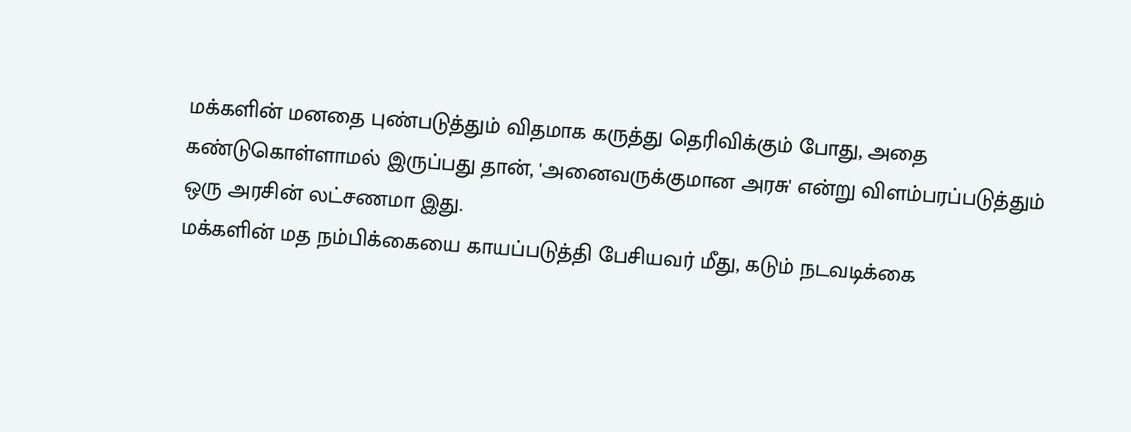மக்களின் மனதை புண்படுத்தும் விதமாக கருத்து தெரிவிக்கும் போது, அதை கண்டுகொள்ளாமல் இருப்பது தான், 'அனைவருக்குமான அரசு' என்று விளம்பரப்படுத்தும் ஒரு அரசின் லட்சணமா இது.
மக்களின் மத நம்பிக்கையை காயப்படுத்தி பேசியவர் மீது, கடும் நடவடிக்கை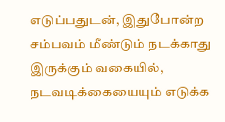எடுப்பதுடன், இதுபோன்ற சம்பவம் மீண்டும் நடக்காது இருக்கும் வகையில், நடவடிக்கையையும் எடுக்க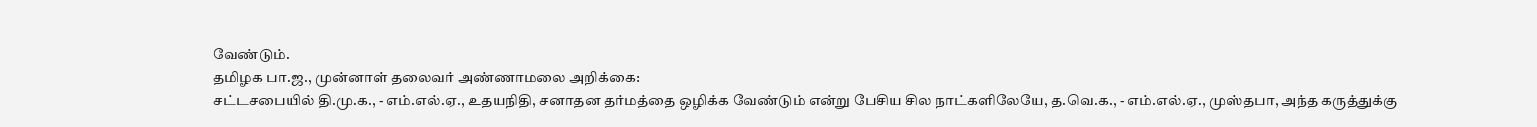வேண்டும்.
தமிழக பா.ஜ., முன்னாள் தலைவர் அண்ணாமலை அறிக்கை:
சட்டசபையில் தி.மு.க., - எம்.எல்.ஏ., உதயநிதி, சனாதன தர்மத்தை ஒழிக்க வேண்டும் என்று பேசிய சில நாட்களிலேயே, த.வெ.க., - எம்.எல்.ஏ., முஸ்தபா, அந்த கருத்துக்கு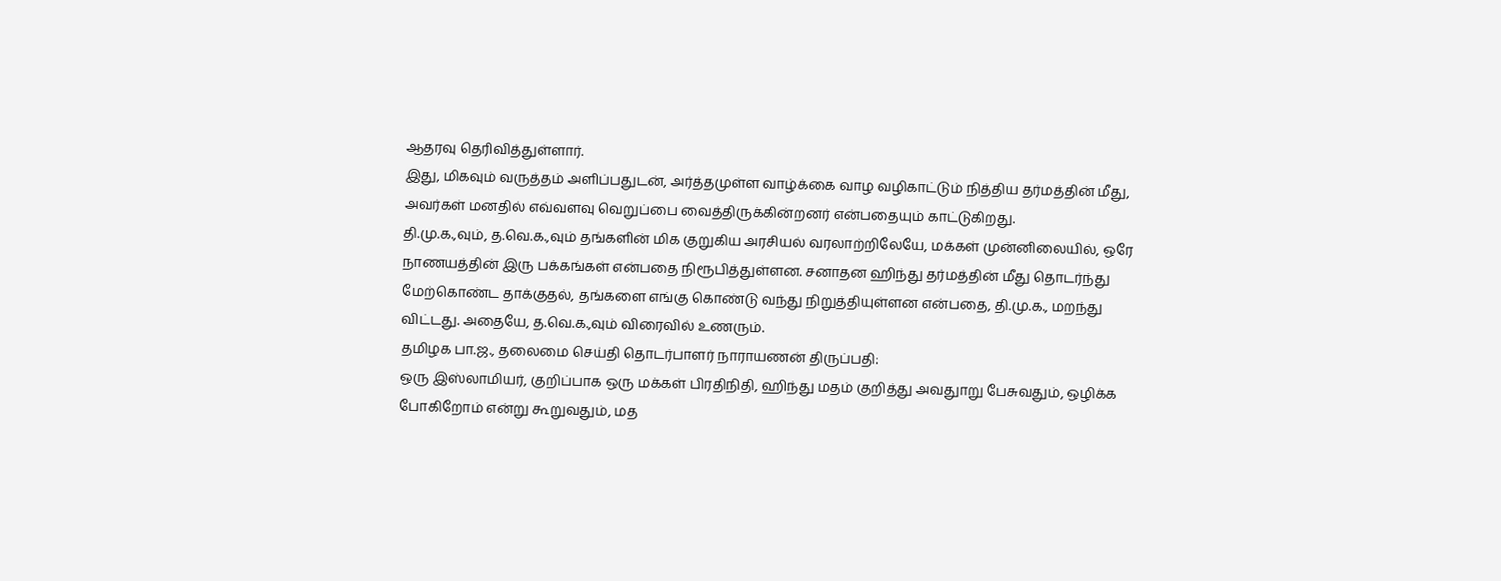ஆதரவு தெரிவித்துள்ளார்.
இது, மிகவும் வருத்தம் அளிப்பதுடன், அர்த்தமுள்ள வாழ்க்கை வாழ வழிகாட்டும் நித்திய தர்மத்தின் மீது, அவர்கள் மனதில் எவ்வளவு வெறுப்பை வைத்திருக்கின்றனர் என்பதையும் காட்டுகிறது.
தி.மு.க.,வும், த.வெ.க.,வும் தங்களின் மிக குறுகிய அரசியல் வரலாற்றிலேயே, மக்கள் முன்னிலையில், ஒரே நாணயத்தின் இரு பக்கங்கள் என்பதை நிரூபித்துள்ளன. சனாதன ஹிந்து தர்மத்தின் மீது தொடர்ந்து மேற்கொண்ட தாக்குதல், தங்களை எங்கு கொண்டு வந்து நிறுத்தியுள்ளன என்பதை, தி.மு.க., மறந்து விட்டது. அதையே, த.வெ.க.,வும் விரைவில் உணரும்.
தமிழக பா.ஜ., தலைமை செய்தி தொடர்பாளர் நாராயணன் திருப்பதி:
ஒரு இஸ்லாமியர், குறிப்பாக ஒரு மக்கள் பிரதிநிதி, ஹிந்து மதம் குறித்து அவதுாறு பேசுவதும், ஒழிக்க போகிறோம் என்று கூறுவதும், மத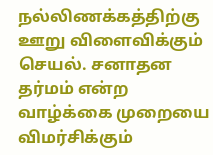நல்லிணக்கத்திற்கு ஊறு விளைவிக்கும் செயல். சனாதன தர்மம் என்ற வாழ்க்கை முறையை விமர்சிக்கும்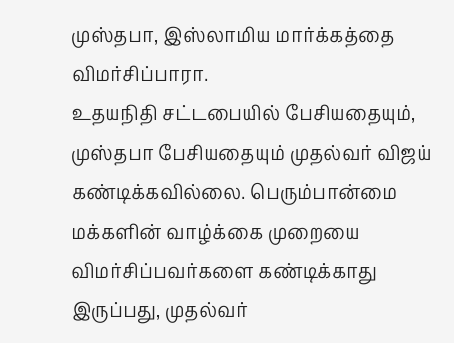முஸ்தபா, இஸ்லாமிய மார்க்கத்தை விமர்சிப்பாரா.
உதயநிதி சட்டபையில் பேசியதையும், முஸ்தபா பேசியதையும் முதல்வர் விஜய் கண்டிக்கவில்லை. பெரும்பான்மை மக்களின் வாழ்க்கை முறையை விமர்சிப்பவர்களை கண்டிக்காது இருப்பது, முதல்வர்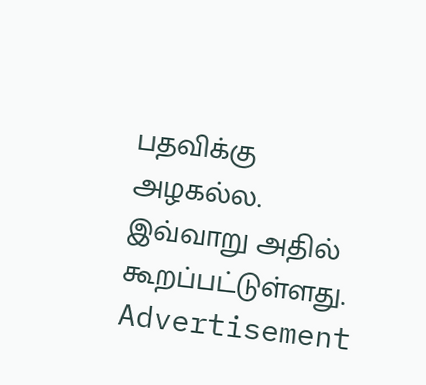பதவிக்கு அழகல்ல. இவ்வாறு அதில் கூறப்பட்டுள்ளது.
Advertisement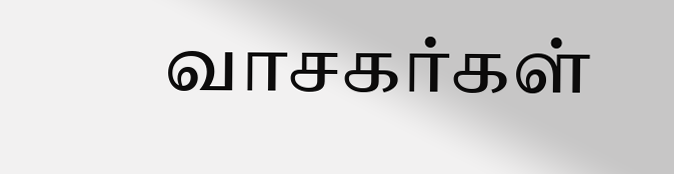வாசகர்கள்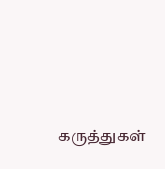கருத்துகள்